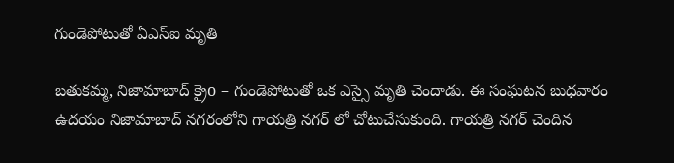గుండెపోటుతో ఏఎస్ఐ మృతి

బతుకమ్మ, నిజామాబాద్ క్రైo – గుండెపోటుతో ఒక ఎస్సై మృతి చెందాడు. ఈ సంఘటన బుధవారం ఉదయం నిజామాబాద్ నగరంలోని గాయత్రి నగర్ లో చోటుచేసుకుంది. గాయత్రి నగర్ చెందిన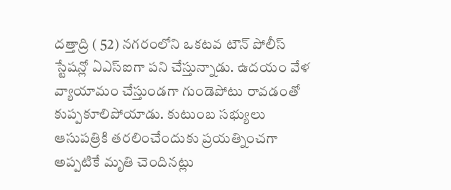దత్తాద్రి ( 52) నగరంలోని ఒకటవ టౌన్ పోలీస్ స్టేషన్లో ఏఎస్ఐగా పని చేస్తున్నాడు. ఉదయం వేళ వ్యాయామం చేస్తుండగా గుండెపోటు రావడంతో కుప్పకూలిపోయాడు. కుటుంబ సభ్యులు ఆసుపత్రికి తరలించేందుకు ప్రయత్నించగా అప్పటికే మృతి చెందినట్లు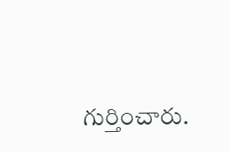గుర్తించారు.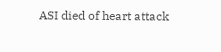ASI died of heart attack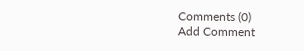Comments (0)
Add Comment